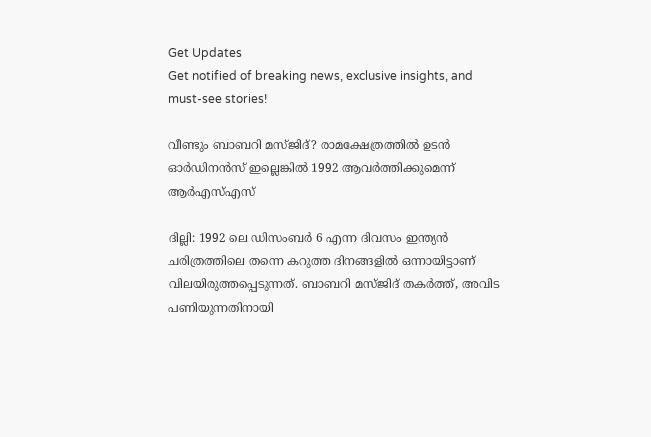Get Updates
Get notified of breaking news, exclusive insights, and must-see stories!

വീണ്ടും ബാബറി മസ്ജിദ്? രാമക്ഷേത്രത്തില്‍ ഉടന്‍ ഓർഡിനൻസ് ഇല്ലെങ്കിൽ 1992 ആവര്‍ത്തിക്കുമെന്ന് ആർഎസ്എസ്

ദില്ലി: 1992 ലെ ഡിസംബര്‍ 6 എന്ന ദിവസം ഇന്ത്യന്‍ ചരിത്രത്തിലെ തന്നെ കറുത്ത ദിനങ്ങളില്‍ ഒന്നായിട്ടാണ് വിലയിരുത്തപ്പെടുന്നത്. ബാബറി മസ്ജിദ് തകര്‍ത്ത്, അവിട പണിയുന്നതിനായി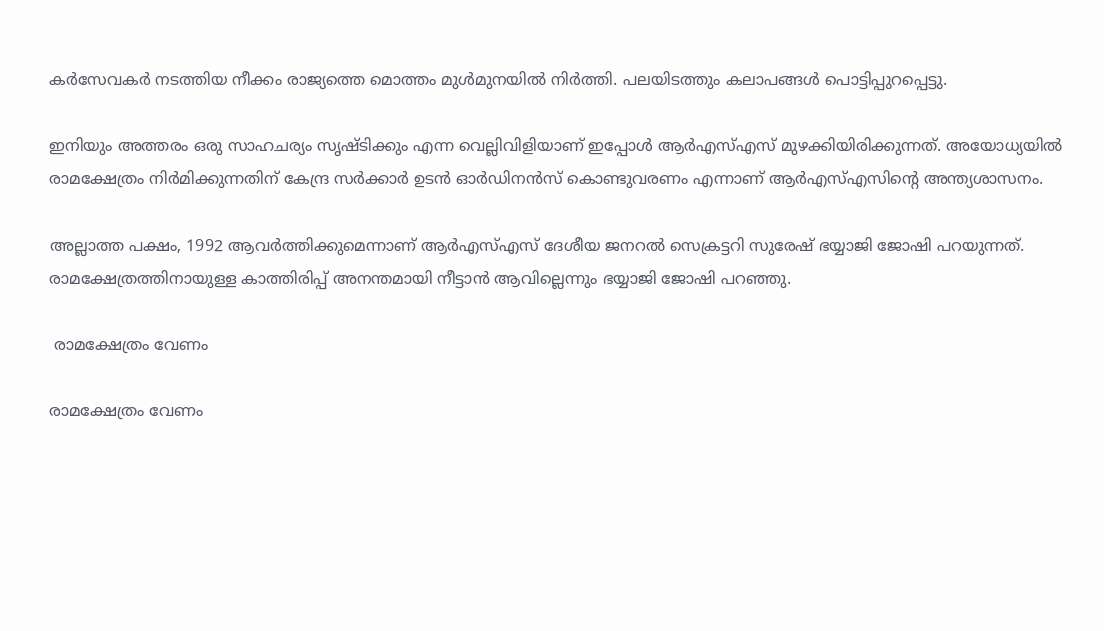കര്‍സേവകര്‍ നടത്തിയ നീക്കം രാജ്യത്തെ മൊത്തം മുള്‍മുനയില്‍ നിര്‍ത്തി. പലയിടത്തും കലാപങ്ങള്‍ പൊട്ടിപ്പുറപ്പെട്ടു.

ഇനിയും അത്തരം ഒരു സാഹചര്യം സൃഷ്ടിക്കും എന്ന വെല്ലിവിളിയാണ് ഇപ്പോള്‍ ആര്‍എസ്എസ് മുഴക്കിയിരിക്കുന്നത്. അയോധ്യയില്‍ രാമക്ഷേത്രം നിര്‍മിക്കുന്നതിന് കേന്ദ്ര സര്‍ക്കാര്‍ ഉടന്‍ ഓര്‍ഡിനന്‍സ് കൊണ്ടുവരണം എന്നാണ് ആര്‍എസ്എസിന്റെ അന്ത്യശാസനം.

അല്ലാത്ത പക്ഷം, 1992 ആവര്‍ത്തിക്കുമെന്നാണ് ആര്‍എസ്എസ് ദേശീയ ജനറല്‍ സെക്രട്ടറി സുരേഷ് ഭയ്യാജി ജോഷി പറയുന്നത്. രാമക്ഷേത്രത്തിനായുള്ള കാത്തിരിപ്പ് അനന്തമായി നീട്ടാന്‍ ആവില്ലെന്നും ഭയ്യാജി ജോഷി പറഞ്ഞു.

 രാമക്ഷേത്രം വേണം

രാമക്ഷേത്രം വേണം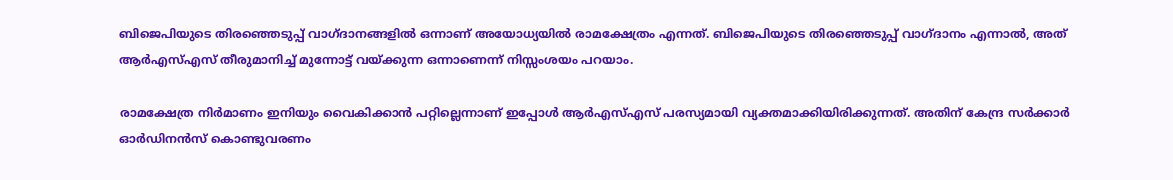ബിജെപിയുടെ തിരഞ്ഞെടുപ്പ് വാഗ്ദാനങ്ങളില്‍ ഒന്നാണ് അയോധ്യയില്‍ രാമക്ഷേത്രം എന്നത്. ബിജെപിയുടെ തിരഞ്ഞെടുപ്പ് വാഗ്ദാനം എന്നാല്‍, അത് ആര്‍എസ്എസ് തീരുമാനിച്ച് മുന്നോട്ട് വയ്ക്കുന്ന ഒന്നാണെന്ന് നിസ്സംശയം പറയാം.

രാമക്ഷേത്ര നിര്‍മാണം ഇനിയും വൈകിക്കാന്‍ പറ്റില്ലെന്നാണ് ഇപ്പോള്‍ ആര്‍എസ്എസ് പരസ്യമായി വ്യക്തമാക്കിയിരിക്കുന്നത്. അതിന് കേന്ദ്ര സര്‍ക്കാര്‍ ഓര്‍ഡിനന്‍സ് കൊണ്ടുവരണം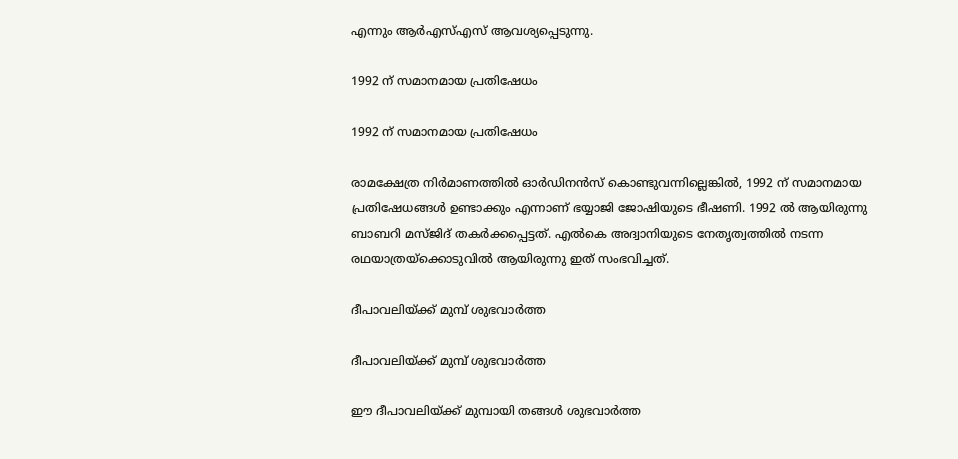എന്നും ആര്‍എസ്എസ് ആവശ്യപ്പെടുന്നു.

1992 ന് സമാനമായ പ്രതിഷേധം

1992 ന് സമാനമായ പ്രതിഷേധം

രാമക്ഷേത്ര നിര്‍മാണത്തില്‍ ഓര്‍ഡിനന്‍സ് കൊണ്ടുവന്നില്ലെങ്കില്‍, 1992 ന് സമാനമായ പ്രതിഷേധങ്ങള്‍ ഉണ്ടാക്കും എന്നാണ് ഭയ്യാജി ജോഷിയുടെ ഭീഷണി. 1992 ല്‍ ആയിരുന്നു ബാബറി മസ്ജിദ് തകര്‍ക്കപ്പെട്ടത്. എല്‍കെ അദ്വാനിയുടെ നേതൃത്വത്തില്‍ നടന്ന രഥയാത്രയ്‌ക്കൊടുവില്‍ ആയിരുന്നു ഇത് സംഭവിച്ചത്.

ദീപാവലിയ്ക്ക് മുമ്പ് ശുഭവാര്‍ത്ത

ദീപാവലിയ്ക്ക് മുമ്പ് ശുഭവാര്‍ത്ത

ഈ ദീപാവലിയ്ക്ക് മുമ്പായി തങ്ങള്‍ ശുഭവാര്‍ത്ത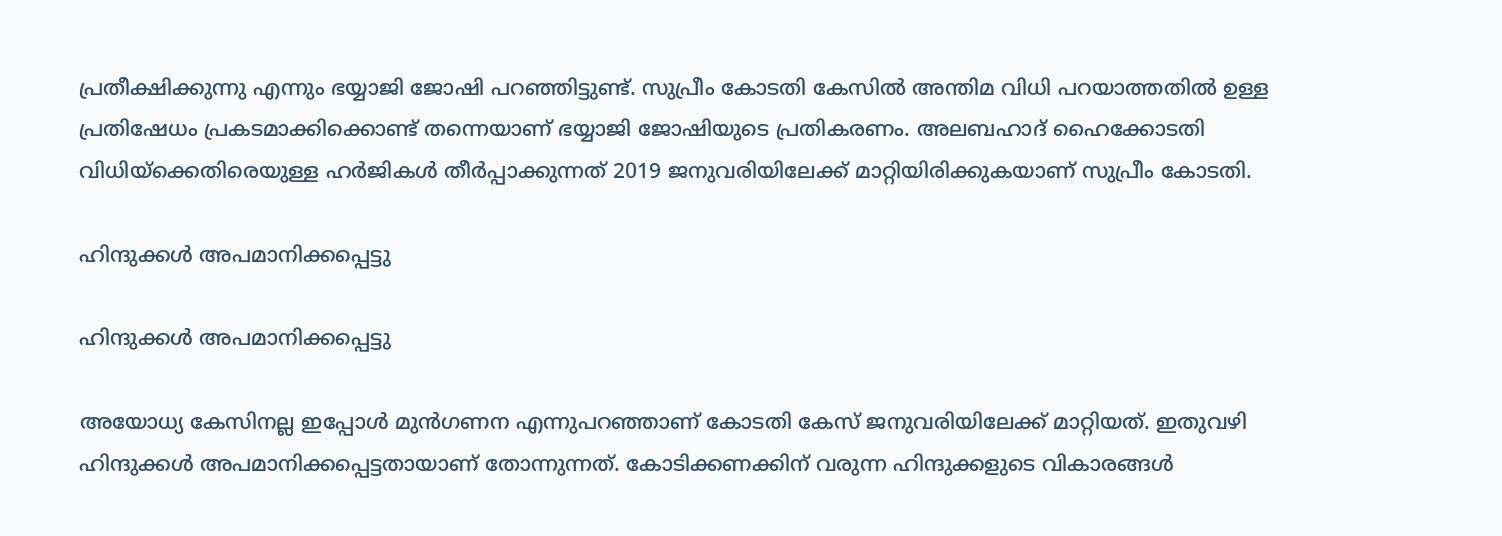പ്രതീക്ഷിക്കുന്നു എന്നും ഭയ്യാജി ജോഷി പറഞ്ഞിട്ടുണ്ട്. സുപ്രീം കോടതി കേസില്‍ അന്തിമ വിധി പറയാത്തതില്‍ ഉള്ള പ്രതിഷേധം പ്രകടമാക്കിക്കൊണ്ട് തന്നെയാണ് ഭയ്യാജി ജോഷിയുടെ പ്രതികരണം. അലബഹാദ് ഹൈക്കോടതി വിധിയ്‌ക്കെതിരെയുള്ള ഹര്‍ജികള്‍ തീര്‍പ്പാക്കുന്നത് 2019 ജനുവരിയിലേക്ക് മാറ്റിയിരിക്കുകയാണ് സുപ്രീം കോടതി.

ഹിന്ദുക്കള്‍ അപമാനിക്കപ്പെട്ടു

ഹിന്ദുക്കള്‍ അപമാനിക്കപ്പെട്ടു

അയോധ്യ കേസിനല്ല ഇപ്പോള്‍ മുന്‍ഗണന എന്നുപറഞ്ഞാണ് കോടതി കേസ് ജനുവരിയിലേക്ക് മാറ്റിയത്. ഇതുവഴി ഹിന്ദുക്കള്‍ അപമാനിക്കപ്പെട്ടതായാണ് തോന്നുന്നത്. കോടിക്കണക്കിന് വരുന്ന ഹിന്ദുക്കളുടെ വികാരങ്ങള്‍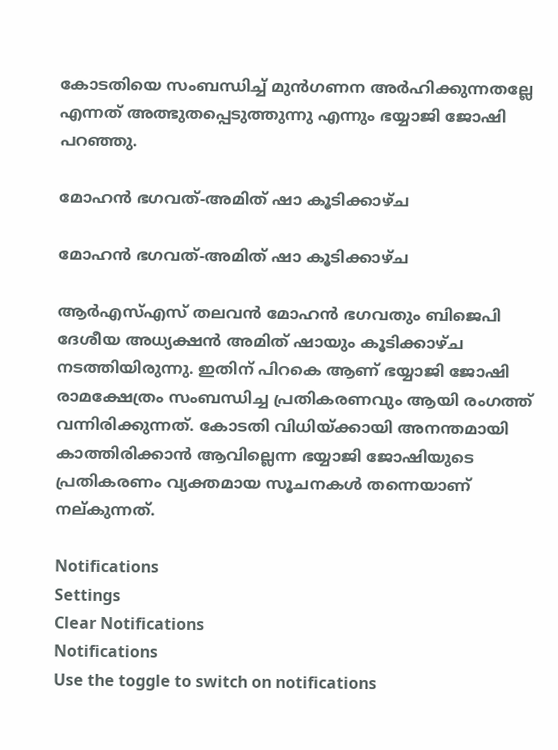കോടതിയെ സംബന്ധിച്ച് മുന്‍ഗണന അര്‍ഹിക്കുന്നതല്ലേ എന്നത് അത്ഭുതപ്പെടുത്തുന്നു എന്നും ഭയ്യാജി ജോഷി പറഞ്ഞു.

മോഹന്‍ ഭഗവത്-അമിത് ഷാ കൂടിക്കാഴ്ച

മോഹന്‍ ഭഗവത്-അമിത് ഷാ കൂടിക്കാഴ്ച

ആര്‍എസ്എസ് തലവന്‍ മോഹന്‍ ഭഗവതും ബിജെപി ദേശീയ അധ്യക്ഷന്‍ അമിത് ഷായും കൂടിക്കാഴ്ച നടത്തിയിരുന്നു. ഇതിന് പിറകെ ആണ് ഭയ്യാജി ജോഷി രാമക്ഷേത്രം സംബന്ധിച്ച പ്രതികരണവും ആയി രംഗത്ത് വന്നിരിക്കുന്നത്. കോടതി വിധിയ്ക്കായി അനന്തമായി കാത്തിരിക്കാന്‍ ആവില്ലെന്ന ഭയ്യാജി ജോഷിയുടെ പ്രതികരണം വ്യക്തമായ സൂചനകള്‍ തന്നെയാണ് നല്കുന്നത്.

Notifications
Settings
Clear Notifications
Notifications
Use the toggle to switch on notifications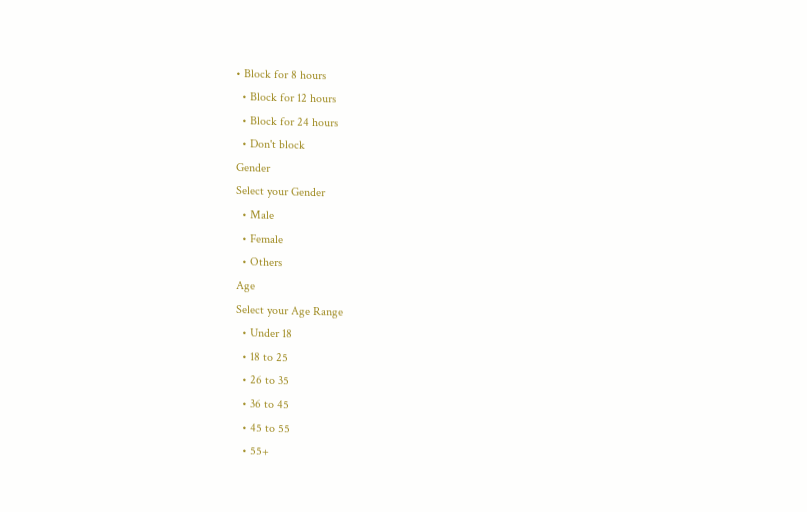• Block for 8 hours
  • Block for 12 hours
  • Block for 24 hours
  • Don't block
Gender
Select your Gender
  • Male
  • Female
  • Others
Age
Select your Age Range
  • Under 18
  • 18 to 25
  • 26 to 35
  • 36 to 45
  • 45 to 55
  • 55+